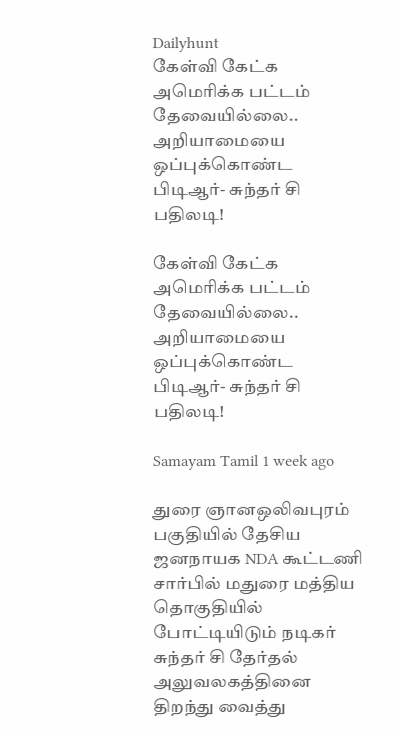Dailyhunt
கேள்வி கேட்க அமெரிக்க பட்டம் தேவையில்லை.. அறியாமையை ஒப்புக்கொண்ட பிடிஆர்- சுந்தர் சி பதிலடி!

கேள்வி கேட்க அமெரிக்க பட்டம் தேவையில்லை.. அறியாமையை ஒப்புக்கொண்ட பிடிஆர்- சுந்தர் சி பதிலடி!

Samayam Tamil 1 week ago

துரை ஞானஒலிவபுரம் பகுதியில் தேசிய ஜனநாயக NDA கூட்டணி சார்பில் மதுரை மத்திய தொகுதியில் போட்டியிடும் நடிகர் சுந்தர் சி தேர்தல் அலுவலகத்தினை திறந்து வைத்து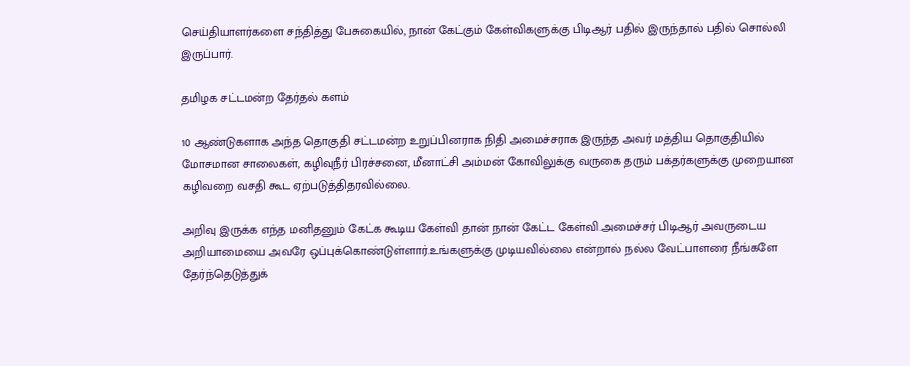செய்தியாளர்களை சந்தித்து பேசுகையில், நான் கேட்கும் கேள்விகளுக்கு பிடிஆர் பதில் இருந்தால் பதில் சொல்லி இருப்பார்.

தமிழக சட்டமன்ற தேர்தல் களம்

10 ஆண்டுகளாக அந்த தொகுதி சட்டமன்ற உறுப்பினராக நிதி அமைச்சராக இருந்த அவர் மத்திய தொகுதியில் மோசமான சாலைகள், கழிவுநீர் பிரச்சனை, மீனாட்சி அம்மன் கோவிலுக்கு வருகை தரும் பக்தர்களுக்கு முறையான கழிவறை வசதி கூட ஏற்படுத்திதரவில்லை.

அறிவு இருக்க எந்த மனிதனும் கேட்க கூடிய கேள்வி தான் நான் கேட்ட கேள்வி.அமைச்சர் பிடிஆர் அவருடைய அறியாமையை அவரே ஒப்புக்கொண்டுள்ளார்.உங்களுக்கு முடியவில்லை என்றால் நல்ல வேட்பாளரை நீங்களே தேர்ந்தெடுத்துக்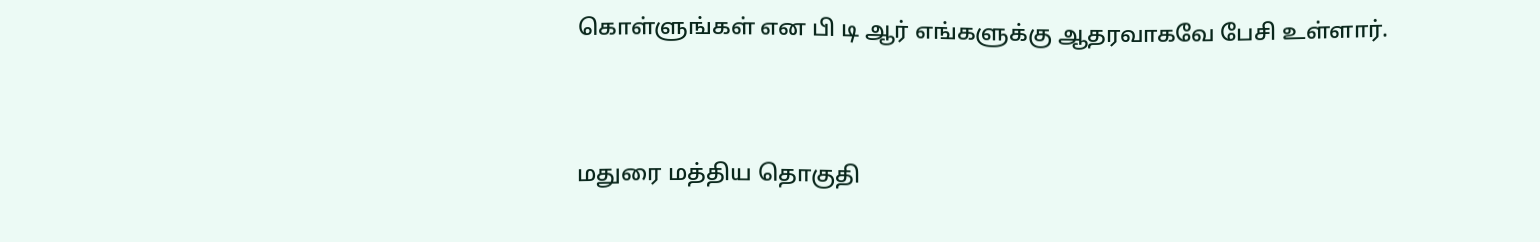கொள்ளுங்கள் என பி டி ஆர் எங்களுக்கு ஆதரவாகவே பேசி உள்ளார்.


மதுரை மத்திய தொகுதி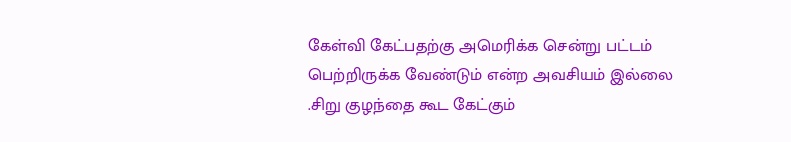கேள்வி கேட்பதற்கு அமெரிக்க சென்று பட்டம் பெற்றிருக்க வேண்டும் என்ற அவசியம் இல்லை .சிறு குழந்தை கூட கேட்கும்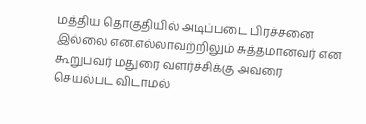மத்திய தொகுதியில் அடிப்படை பிரச்சனை இல்லை என.எல்லாவற்றிலும் சுத்தமானவர் என கூறுபவர் மதுரை வளர்ச்சிக்கு அவரை செயல்பட விடாமல்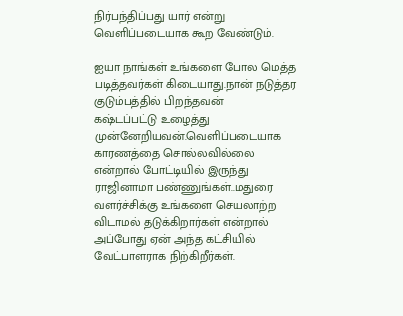நிர்பந்திப்பது யார் என்று வெளிப்படையாக கூற வேண்டும்.

ஐயா நாங்கள் உங்களை போல மெத்த படித்தவர்கள் கிடையாது.நான் நடுத்தர குடும்பத்தில் பிறந்தவன்
கஷ்டப்பட்டு உழைத்து முன்னேறியவன்.வெளிப்படையாக காரணத்தை சொல்லவில்லை என்றால் போட்டியில் இருந்து ராஜினாமா பண்ணுங்கள்..மதுரை வளர்ச்சிக்கு உங்களை செயலாற்ற விடாமல் தடுக்கிறார்கள் என்றால் அப்போது ஏன் அந்த கட்சியில் வேட்பாளராக நிற்கிறீர்கள்.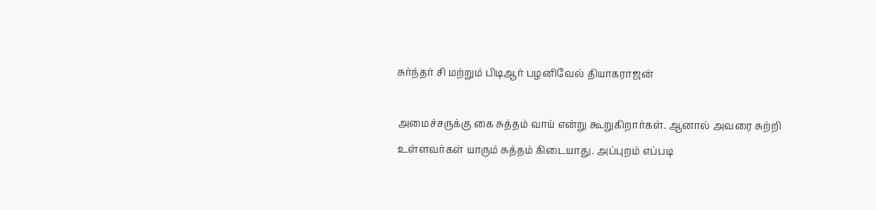சுர்ந்தர் சி மற்றும் பிடிஆர் பழனிவேல் தியாகராஜன்

அமைச்சருக்கு கை சுத்தம் வாய் என்று கூறுகிறார்கள். ஆனால் அவரை சுற்றி உள்ளவர்கள் யாரும் சுத்தம் கிடையாது. அப்புறம் எப்படி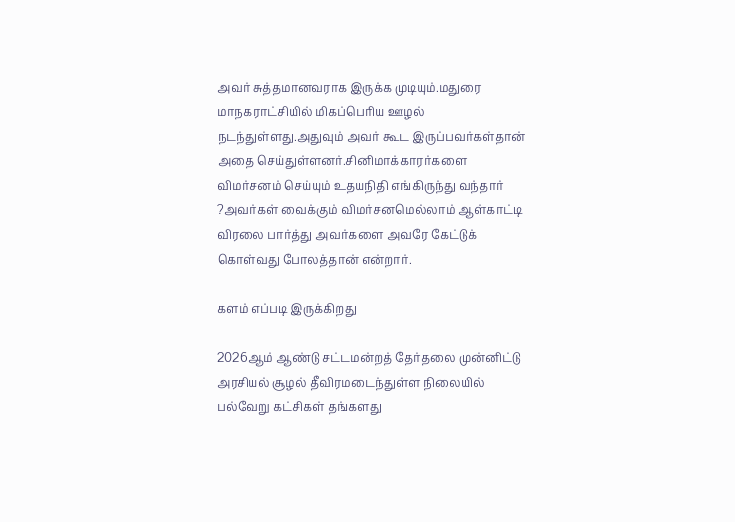அவர் சுத்தமானவராக இருக்க முடியும்.மதுரை மாநகராட்சியில் மிகப்பெரிய ஊழல் நடந்துள்ளது.அதுவும் அவர் கூட இருப்பவர்கள்தான் அதை செய்துள்ளனர்.சினிமாக்காரர்களை விமர்சனம் செய்யும் உதயநிதி எங்கிருந்து வந்தார் ?அவர்கள் வைக்கும் விமர்சனமெல்லாம் ஆள்காட்டி விரலை பார்த்து அவர்களை அவரே கேட்டுக் கொள்வது போலத்தான் என்றார்.

களம் எப்படி இருக்கிறது

2026ஆம் ஆண்டு சட்டமன்றத் தேர்தலை முன்னிட்டு அரசியல் சூழல் தீவிரமடைந்துள்ள நிலையில் பல்வேறு கட்சிகள் தங்களது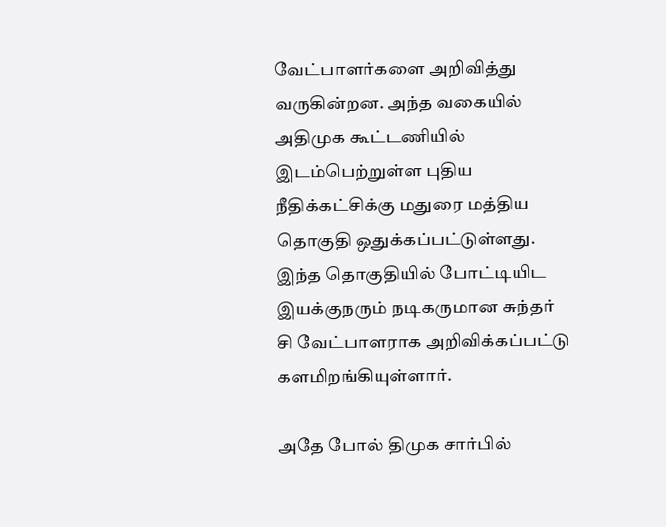வேட்பாளர்களை அறிவித்து வருகின்றன. அந்த வகையில் அதிமுக கூட்டணியில் இடம்பெற்றுள்ள புதிய நீதிக்கட்சிக்கு மதுரை மத்திய தொகுதி ஒதுக்கப்பட்டுள்ளது. இந்த தொகுதியில் போட்டியிட இயக்குநரும் நடிகருமான சுந்தர் சி வேட்பாளராக அறிவிக்கப்பட்டு களமிறங்கியுள்ளார்.

அதே போல் திமுக சார்பில்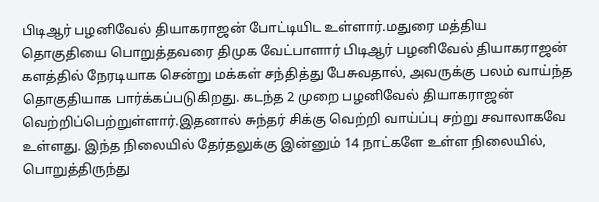பிடிஆர் பழனிவேல் தியாகராஜன் போட்டியிட உள்ளார்.மதுரை மத்திய தொகுதியை பொறுத்தவரை திமுக வேட்பாளார் பிடிஆர் பழனிவேல் தியாகராஜன் களத்தில் நேரடியாக சென்று மக்கள் சந்தித்து பேசுவதால், அவருக்கு பலம் வாய்ந்த தொகுதியாக பார்க்கப்படுகிறது. கடந்த 2 முறை பழனிவேல் தியாகராஜன் வெற்றிப்பெற்றுள்ளார்.இதனால் சுந்தர் சிக்கு வெற்றி வாய்ப்பு சற்று சவாலாகவே உள்ளது. இந்த நிலையில் தேர்தலுக்கு இன்னும் 14 நாட்களே உள்ள நிலையில், பொறுத்திருந்து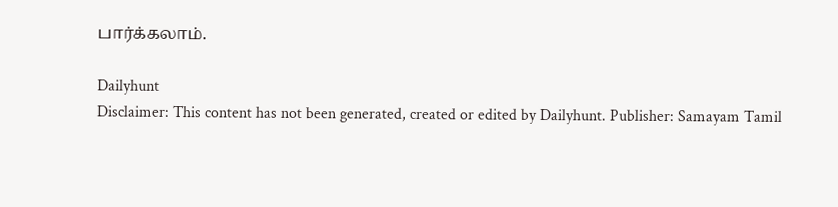பார்க்கலாம்.

Dailyhunt
Disclaimer: This content has not been generated, created or edited by Dailyhunt. Publisher: Samayam Tamil